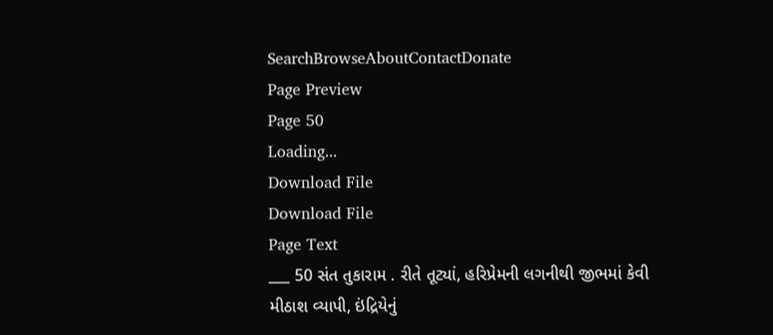SearchBrowseAboutContactDonate
Page Preview
Page 50
Loading...
Download File
Download File
Page Text
___ 50 સંત તુકારામ . રીતે તૂટ્યાં, હરિપ્રેમની લગનીથી જીભમાં કેવી મીઠાશ વ્યાપી, ઇંદ્રિયેનું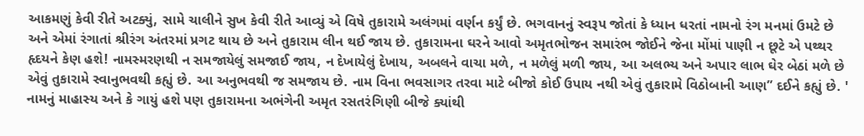આકમણું કેવી રીતે અટક્યું, સામે ચાલીને સુખ કેવી રીતે આવ્યું એ વિષે તુકારામે અલંગમાં વર્ણન કર્યું છે. ભગવાનનું સ્વરૂપ જોતાં કે ધ્યાન ધરતાં નામનો રંગ મનમાં ઉમટે છે અને એમાં રંગાતાં શ્રીરંગ અંતરમાં પ્રગટ થાય છે અને તુકારામ લીન થઈ જાય છે. તુકારામના ઘરને આવો અમૃતભોજન સમારંભ જોઈને જેના મોંમાં પાણી ન છૂટે એ પથ્થર હૃદયને કેણ હશે! નામસ્મરણથી ન સમજાયેલું સમજાઈ જાય, ન દેખાયેલું દેખાય, અબલને વાચા મળે, ન મળેલું મળી જાય, આ અલભ્ય અને અપાર લાભ ઘેર બેઠાં મળે છે એવું તુકારામે સ્વાનુભવથી કહ્યું છે. આ અનુભવથી જ સમજાય છે. નામ વિના ભવસાગર તરવા માટે બીજો કોઈ ઉપાય નથી એવું તુકારામે વિઠોબાની આણ” દઈને કહ્યું છે. ' નામનું માહાસ્ય અને કે ગાયું હશે પણ તુકારામના અભંગેની અમૃત રસતરંગિણી બીજે ક્યાંથી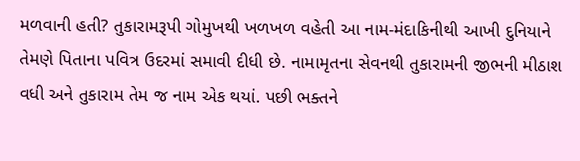મળવાની હતી? તુકારામરૂપી ગોમુખથી ખળખળ વહેતી આ નામ-મંદાકિનીથી આખી દુનિયાને તેમણે પિતાના પવિત્ર ઉદરમાં સમાવી દીધી છે. નામામૃતના સેવનથી તુકારામની જીભની મીઠાશ વધી અને તુકારામ તેમ જ નામ એક થયાં. પછી ભક્તને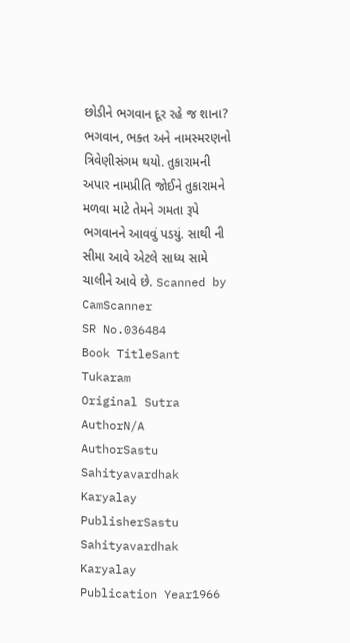છોડીને ભગવાન દૂર રહે જ શાના? ભગવાન, ભક્ત અને નામસ્મરણનો ત્રિવેણીસંગમ થયો. તુકારામની અપાર નામપ્રીતિ જોઈને તુકારામને મળવા માટે તેમને ગમતા રૂપે ભગવાનને આવવું પડયું. સાથી ની સીમા આવે એટલે સાધ્ય સામે ચાલીને આવે છે. Scanned by CamScanner
SR No.036484
Book TitleSant Tukaram
Original Sutra AuthorN/A
AuthorSastu Sahityavardhak Karyalay
PublisherSastu Sahityavardhak Karyalay
Publication Year1966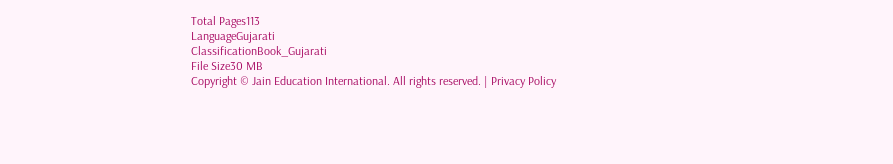Total Pages113
LanguageGujarati
ClassificationBook_Gujarati
File Size30 MB
Copyright © Jain Education International. All rights reserved. | Privacy Policy